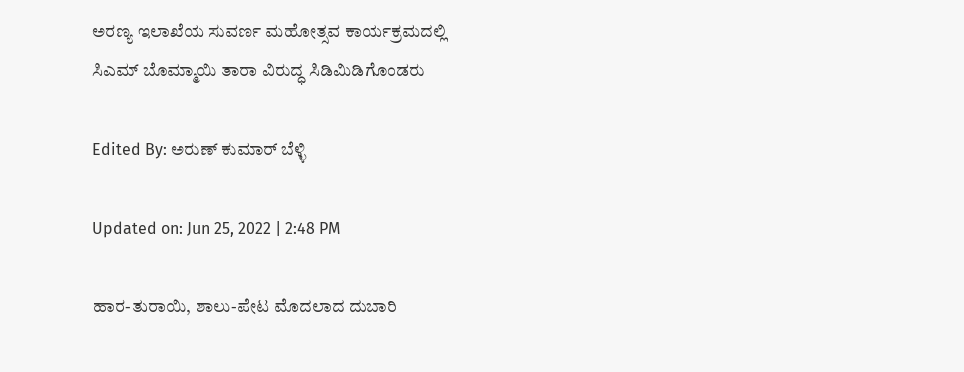ಅರಣ್ಯ ಇಲಾಖೆಯ ಸುವರ್ಣ ಮಹೋತ್ಸವ ಕಾರ್ಯಕ್ರಮದಲ್ಲಿ ಸಿಎಮ್ ಬೊಮ್ಮಾಯಿ ತಾರಾ ವಿರುದ್ಧ ಸಿಡಿಮಿಡಿಗೊಂಡರು

Edited By: ಅರುಣ್ ಕುಮಾರ್ ಬೆಳ್ಳಿ

Updated on: Jun 25, 2022 | 2:48 PM

ಹಾರ-ತುರಾಯಿ, ಶಾಲು-ಪೇಟ ಮೊದಲಾದ ದುಬಾರಿ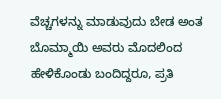ವೆಚ್ಚಗಳನ್ನು ಮಾಡುವುದು ಬೇಡ ಅಂತ ಬೊಮ್ಮಾಯಿ ಅವರು ಮೊದಲಿಂದ ಹೇಳಿಕೊಂಡು ಬಂದಿದ್ದರೂ, ಪ್ರತಿ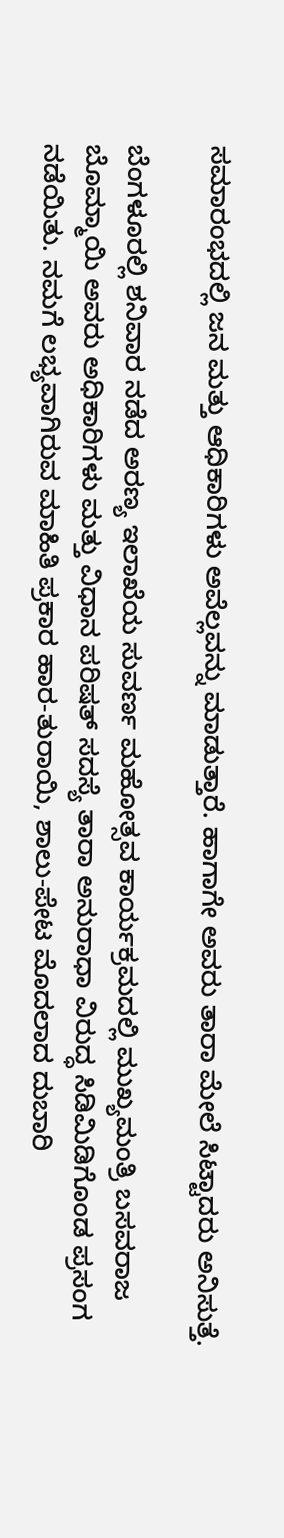ಸಮಾರಂಭದಲ್ಲಿ ಜನ ಮತ್ತು ಆಧಿಕಾರಿಗಳು ಅವೆಲ್ಲವನ್ನು ಮಾಡುತ್ತಾರೆ. ಹಾಗಾಗೇ ಅವರು ತಾರಾ ಮೇಲೆ ಸಿಟ್ಟಾದರು ಅನಿಸುತ್ತೆ.

ಬೆಂಗಳೂರಲ್ಲಿ ಶನಿವಾರ ನಡೆದ ಅರಣ್ಯ ಇಲಾಖೆಯ ಸುವರ್ಣ ಮಹೋತ್ಸವ ಕಾರ್ಯಕ್ರಮದಲ್ಲಿ ಮುಖ್ಯಮಂತ್ರಿ ಬಸವರಾಜ ಬೊಮ್ಮಾಯಿ ಅವರು ಅಧಿಕಾರಿಗಳು ಮತ್ತು ವಿಧಾನ ಪರಿಷತ್ ಸದಸ್ಯೆ ತಾರಾ ಅನುರಾಧಾ ವಿರುದ್ಧ ಸಿಡಿಮಿಡಿಗೊಂಡ ಪ್ರಸಂಗ ನಡೆಯಿತು. ನಮಗೆ ಲಭ್ಯವಾಗಿರುವ ಮಾಹಿತಿ ಪ್ರಕಾರ ಹಾರ-ತುರಾಯಿ, ಶಾಲು-ಪೇಟ ಮೊದಲಾದ ದುಬಾರಿ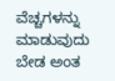ವೆಚ್ಚಗಳನ್ನು ಮಾಡುವುದು ಬೇಡ ಅಂತ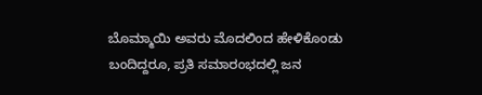ಬೊಮ್ಮಾಯಿ ಅವರು ಮೊದಲಿಂದ ಹೇಳಿಕೊಂಡು ಬಂದಿದ್ದರೂ, ಪ್ರತಿ ಸಮಾರಂಭದಲ್ಲಿ ಜನ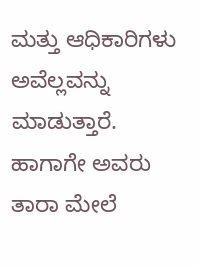ಮತ್ತು ಆಧಿಕಾರಿಗಳು ಅವೆಲ್ಲವನ್ನು ಮಾಡುತ್ತಾರೆ. ಹಾಗಾಗೇ ಅವರು ತಾರಾ ಮೇಲೆ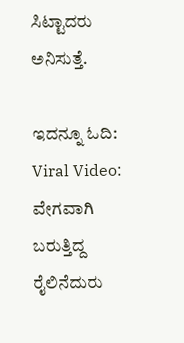ಸಿಟ್ಟಾದರು ಅನಿಸುತ್ತೆ.

ಇದನ್ನೂ ಓದಿ:    Viral Video: ವೇಗವಾಗಿ ಬರುತ್ತಿದ್ದ ರೈಲಿನೆದುರು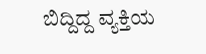ಬಿದ್ದಿದ್ದ ವ್ಯಕ್ತಿಯ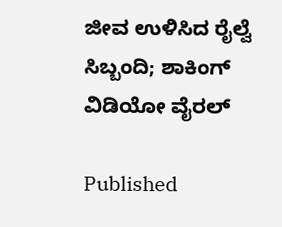ಜೀವ ಉಳಿಸಿದ ರೈಲ್ವೆ ಸಿಬ್ಬಂದಿ; ಶಾಕಿಂಗ್ ವಿಡಿಯೋ ವೈರಲ್

Published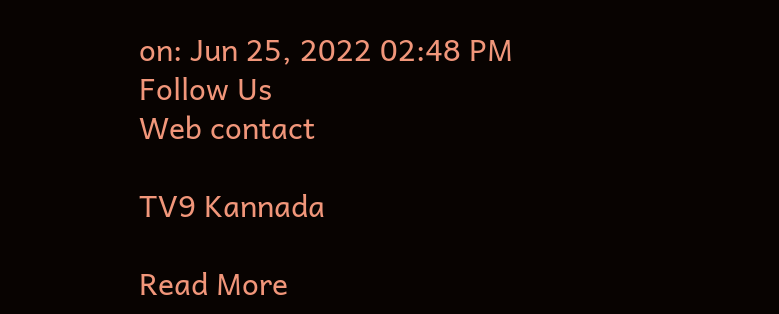on: Jun 25, 2022 02:48 PM
Follow Us
Web contact

TV9 Kannada

Read More